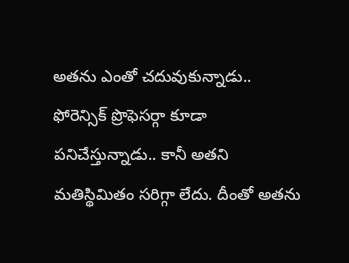అతను ఎంతో చదువుకున్నాడు.. ఫోరెన్సిక్ ప్రొఫెసర్గా కూడా పనిచేస్తున్నాడు.. కానీ అతని మతిస్థిమితం సరిగ్గా లేదు. దీంతో అతను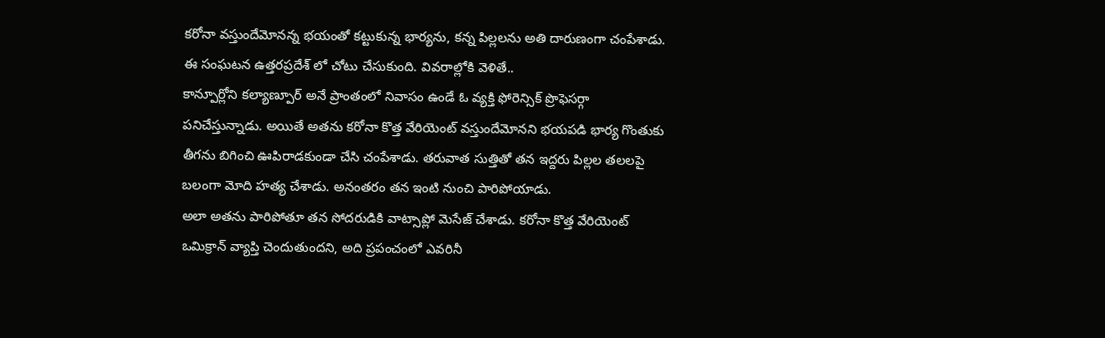కరోనా వస్తుందేమోనన్న భయంతో కట్టుకున్న భార్యను, కన్న పిల్లలను అతి దారుణంగా చంపేశాడు. ఈ సంఘటన ఉత్తరప్రదేశ్ లో చోటు చేసుకుంది. వివరాల్లోకి వెళితే..
కాన్పూర్లోని కల్యాణ్పూర్ అనే ప్రాంతంలో నివాసం ఉండే ఓ వ్యక్తి ఫోరెన్సిక్ ప్రొఫెసర్గా పనిచేస్తున్నాడు. అయితే అతను కరోనా కొత్త వేరియెంట్ వస్తుందేమోనని భయపడి భార్య గొంతుకు తీగను బిగించి ఊపిరాడకుండా చేసి చంపేశాడు. తరువాత సుత్తితో తన ఇద్దరు పిల్లల తలలపై బలంగా మోది హత్య చేశాడు. అనంతరం తన ఇంటి నుంచి పారిపోయాడు.
అలా అతను పారిపోతూ తన సోదరుడికి వాట్సాప్లో మెసేజ్ చేశాడు. కరోనా కొత్త వేరియెంట్ ఒమిక్రాన్ వ్యాప్తి చెందుతుందని, అది ప్రపంచంలో ఎవరినీ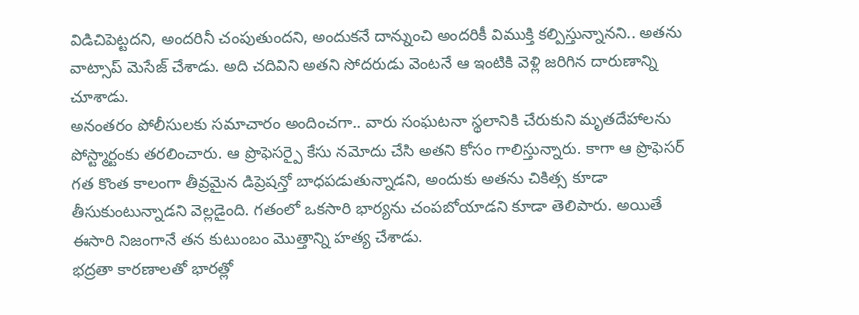విడిచిపెట్టదని, అందరినీ చంపుతుందని, అందుకనే దాన్నుంచి అందరికీ విముక్తి కల్పిస్తున్నానని.. అతను వాట్సాప్ మెసేజ్ చేశాడు. అది చదివిని అతని సోదరుడు వెంటనే ఆ ఇంటికి వెళ్లి జరిగిన దారుణాన్ని చూశాడు.
అనంతరం పోలీసులకు సమాచారం అందించగా.. వారు సంఘటనా స్థలానికి చేరుకుని మృతదేహాలను పోస్ట్మార్టంకు తరలించారు. ఆ ప్రొఫెసర్పై కేసు నమోదు చేసి అతని కోసం గాలిస్తున్నారు. కాగా ఆ ప్రొఫెసర్ గత కొంత కాలంగా తీవ్రమైన డిప్రెషన్తో బాధపడుతున్నాడని, అందుకు అతను చికిత్స కూడా తీసుకుంటున్నాడని వెల్లడైంది. గతంలో ఒకసారి భార్యను చంపబోయాడని కూడా తెలిపారు. అయితే ఈసారి నిజంగానే తన కుటుంబం మొత్తాన్ని హత్య చేశాడు.
భద్రతా కారణాలతో భారత్లో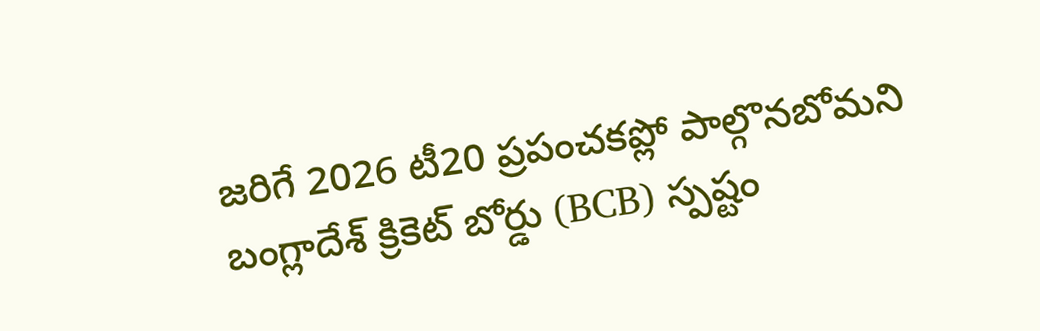జరిగే 2026 టీ20 ప్రపంచకప్లో పాల్గొనబోమని బంగ్లాదేశ్ క్రికెట్ బోర్డు (BCB) స్పష్టం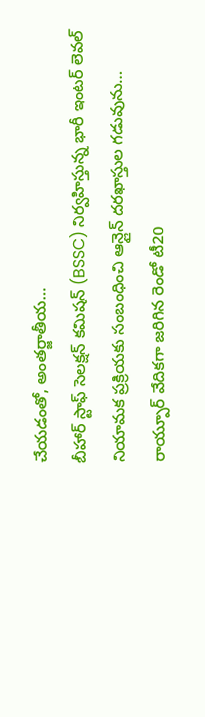చేయడంతో, అంతర్జాతీయ…
బీహార్ స్టాఫ్ సెలక్షన్ కమిషన్ (BSSC) నిర్వహిస్తున్న భారీ ఇంటర్ లెవల్ నియామక ప్రక్రియకు సంబంధించి ఆన్లైన్ దరఖాస్తుల గడువును…
రాయ్పూర్ వేదికగా జరిగిన రెండో టీ20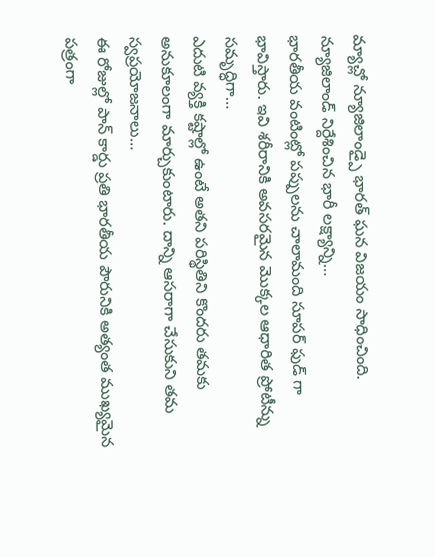మ్యాచ్లో న్యూజిలాండ్పై భారత్ ఘన విజయం సాధించింది. న్యూజిలాండ్ నిర్దేశించిన భారీ లక్ష్యాన్ని…
భారతీయ వంటింట్లో పప్పులను చాలామంది సూపర్ ఫుడ్ గా భావిస్తారు. ఇవి శరీరానికి అవసరమైన మొక్కల ఆధారిత ప్రోటీన్ను సమృద్ధిగా…
ఎదుటి వ్యక్తి కష్టాల్లో ఉంటే అతని పరిస్థితిని కొందరు తమకు అనుకూలంగా మార్చుకుంటారు. దాన్ని ఆసరాగా చేసుకుని తమ స్వప్రయోజనాలు…
ఈ రోజుల్లో పాన్ కార్డు ప్రతి భారతీయ పౌరునికి అత్యంత ముఖ్యమైన పత్రంగా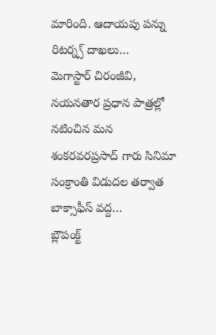మారింది. ఆదాయపు పన్ను రిటర్న్స్ దాఖలు…
మెగాస్టార్ చిరంజీవి, నయనతార ప్రధాన పాత్రల్లో నటించిన మన శంకరవరప్రసాద్ గారు సినిమా సంక్రాంతి విడుదల తర్వాత బాక్సాఫీస్ వద్ద…
బ్లౌపంక్ట్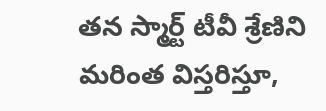తన స్మార్ట్ టీవీ శ్రేణిని మరింత విస్తరిస్తూ,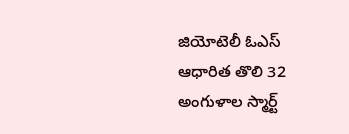జియోటెలీ ఓఎస్ ఆధారిత తొలి 32 అంగుళాల స్మార్ట్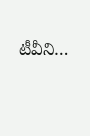టీవీని…